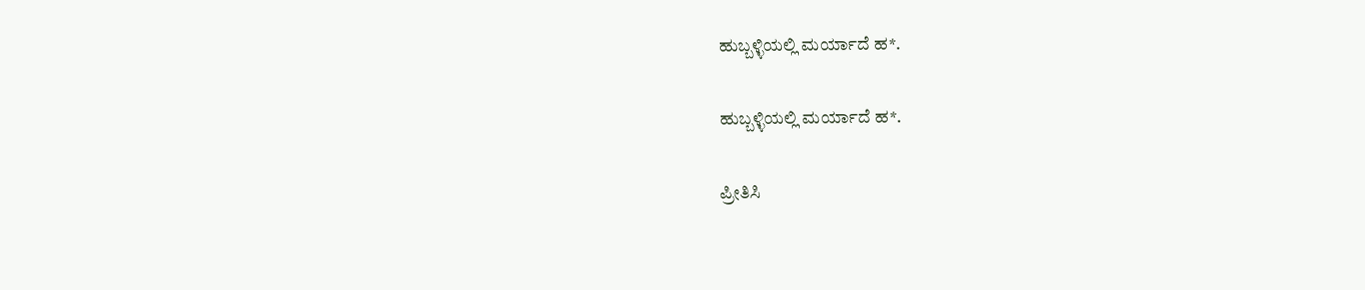ಹುಬ್ಬಳ್ಳಿಯಲ್ಲಿ ಮರ್ಯಾದೆ ಹ*.

ಹುಬ್ಬಳ್ಳಿಯಲ್ಲಿ ಮರ್ಯಾದೆ ಹ*.

ಪ್ರೀತಿಸಿ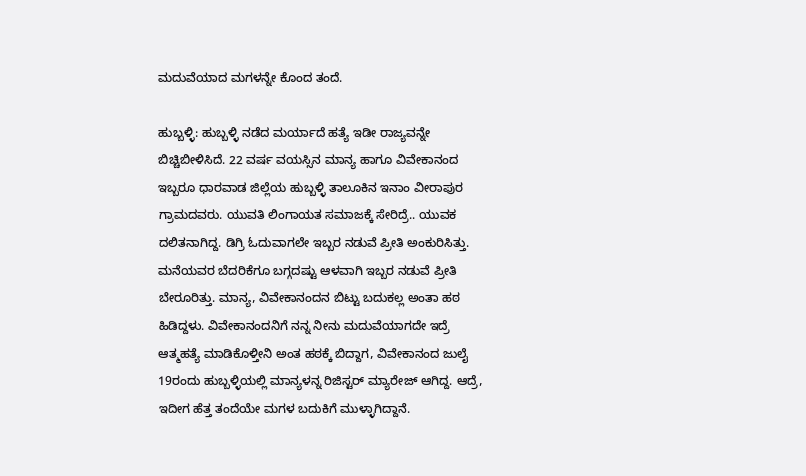ಮದುವೆಯಾದ ಮಗಳನ್ನೇ ಕೊಂದ ತಂದೆ.

ಹುಬ್ಬಳ್ಳಿ: ಹುಬ್ಬಳ್ಳಿ ನಡೆದ ಮರ್ಯಾದೆ ಹತ್ಯೆ ಇಡೀ ರಾಜ್ಯವನ್ನೇ ಬಿಚ್ಚಿಬೀಳಿಸಿದೆ. 22 ವರ್ಷ ವಯಸ್ಸಿನ ಮಾನ್ಯ ಹಾಗೂ ವಿವೇಕಾನಂದ ಇಬ್ಬರೂ ಧಾರವಾಡ ಜಿಲ್ಲೆಯ ಹುಬ್ಬಳ್ಳಿ ತಾಲೂಕಿನ ಇನಾಂ ವೀರಾಪುರ ಗ್ರಾಮದವರು. ಯುವತಿ ಲಿಂಗಾಯತ ಸಮಾಜಕ್ಕೆ ಸೇರಿದ್ರೆ.. ಯುವಕ ದಲಿತನಾಗಿದ್ದ. ಡಿಗ್ರಿ ಓದುವಾಗಲೇ ಇಬ್ಬರ ನಡುವೆ ಪ್ರೀತಿ ಅಂಕುರಿಸಿತ್ತು. ಮನೆಯವರ ಬೆದರಿಕೆಗೂ ಬಗ್ಗದಷ್ಟು ಆಳವಾಗಿ ಇಬ್ಬರ ನಡುವೆ ಪ್ರೀತಿ ಬೇರೂರಿತ್ತು. ಮಾನ್ಯ, ವಿವೇಕಾನಂದನ ಬಿಟ್ಟು ಬದುಕಲ್ಲ ಅಂತಾ ಹಠ ಹಿಡಿದ್ದಳು. ವಿವೇಕಾನಂದನಿಗೆ ನನ್ನ ನೀನು ಮದುವೆಯಾಗದೇ ಇದ್ರೆ ಆತ್ಮಹತ್ಯೆ ಮಾಡಿಕೊಳ್ತೀನಿ ಅಂತ ಹಠಕ್ಕೆ ಬಿದ್ದಾಗ, ವಿವೇಕಾನಂದ ಜುಲೈ 19ರಂದು ಹುಬ್ಬಳ್ಳಿಯಲ್ಲಿ ಮಾನ್ಯಳನ್ನ ರಿಜಿಸ್ಟರ್ ಮ್ಯಾರೇಜ್ ಆಗಿದ್ದ. ಆದ್ರೆ, ಇದೀಗ ಹೆತ್ತ ತಂದೆಯೇ ಮಗಳ ಬದುಕಿಗೆ ಮುಳ್ಳಾಗಿದ್ದಾನೆ.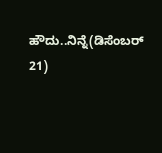ಹೌದು..ನಿನ್ನೆ(ಡಿಸೆಂಬರ್ 21)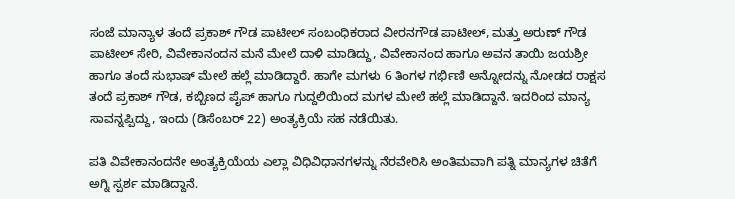ಸಂಜೆ ಮಾನ್ಯಾಳ ತಂದೆ ಪ್ರಕಾಶ್ ಗೌಡ ಪಾಟೀಲ್ ಸಂಬಂಧಿಕರಾದ ವೀರನಗೌಡ ಪಾಟೀಲ್, ಮತ್ತು ಅರುಣ್ ಗೌಡ ಪಾಟೀಲ್ ಸೇರಿ, ವಿವೇಕಾನಂದನ ಮನೆ ಮೇಲೆ ದಾಳಿ ಮಾಡಿದ್ದು, ವಿವೇಕಾನಂದ ಹಾಗೂ ಅವನ ತಾಯಿ ಜಯಶ್ರೀ ಹಾಗೂ ತಂದೆ ಸುಭಾಷ್ ಮೇಲೆ ಹಲ್ಲೆ ಮಾಡಿದ್ದಾರೆ. ಹಾಗೇ ಮಗಳು 6 ತಿಂಗಳ ಗರ್ಭಿಣಿ ಅನ್ನೋದನ್ನು ನೋಡದ ರಾಕ್ಷಸ ತಂದೆ ಪ್ರಕಾಶ್ ಗೌಡ, ಕಬ್ಬಿಣದ ಪೈಪ್ ಹಾಗೂ ಗುದ್ದಲಿಯಿಂದ ಮಗಳ ಮೇಲೆ ಹಲ್ಲೆ ಮಾಡಿದ್ದಾನೆ. ಇದರಿಂದ ಮಾನ್ಯ ಸಾವನ್ನಪ್ಪಿದ್ದು, ಇಂದು (ಡಿಸೆಂಬರ್ 22) ಅಂತ್ಯಕ್ರಿಯೆ ಸಹ ನಡೆಯಿತು.

ಪತಿ ವಿವೇಕಾನಂದನೇ ಅಂತ್ಯಕ್ರಿಯೆಯ ಎಲ್ಲಾ ವಿಧಿವಿಧಾನಗಳನ್ನು ನೆರವೇರಿಸಿ ಅಂತಿಮವಾಗಿ ಪತ್ನಿ ಮಾನ್ಯಗಳ ಚಿತೆಗೆ ಅಗ್ನಿ ಸ್ಪರ್ಶ ಮಾಡಿದ್ದಾನೆ.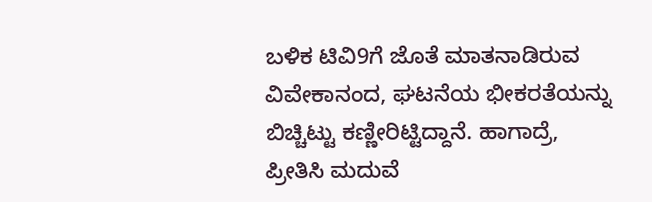ಬಳಿಕ ಟಿವಿ9ಗೆ ಜೊತೆ ಮಾತನಾಡಿರುವ ವಿವೇಕಾನಂದ, ಘಟನೆಯ ಭೀಕರತೆಯನ್ನು ಬಿಚ್ಚಿಟ್ಟು ಕಣ್ಣೀರಿಟ್ಟಿದ್ದಾನೆ. ಹಾಗಾದ್ರೆ, ಪ್ರೀತಿಸಿ ಮದುವೆ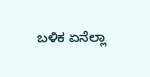ಬಳಿಕ ಏನೆಲ್ಲಾ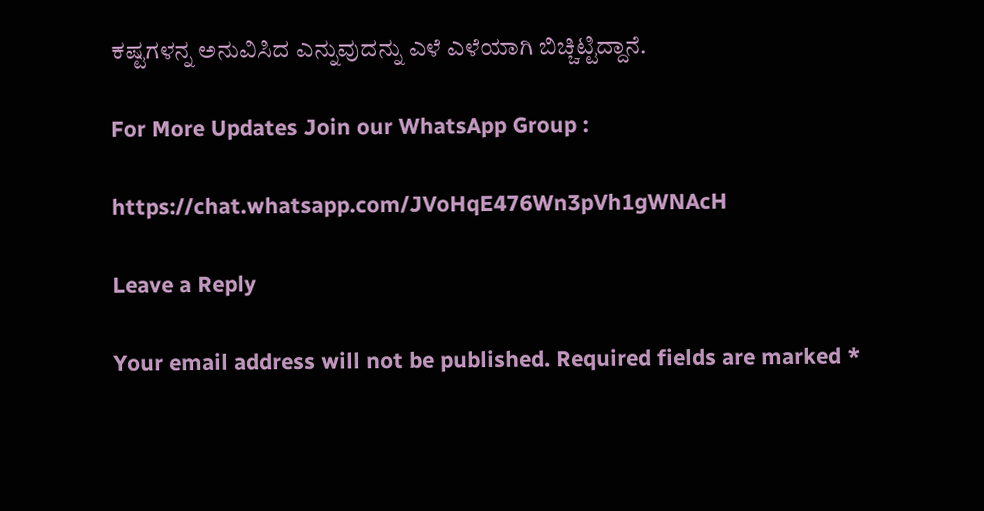ಕಷ್ಟಗಳನ್ನ ಅನುವಿಸಿದ ಎನ್ನುವುದನ್ನು ಎಳೆ ಎಳೆಯಾಗಿ ಬಿಚ್ಚಿಟ್ಟಿದ್ದಾನೆ.

For More Updates Join our WhatsApp Group :

https://chat.whatsapp.com/JVoHqE476Wn3pVh1gWNAcH

Leave a Reply

Your email address will not be published. Required fields are marked *